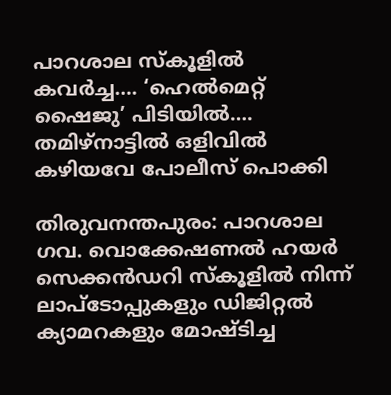പാറശാല സ്കൂളിൽ കവർച്ച…. ‘ഹെൽമെറ്റ് ഷൈജു’ പിടിയിൽ…. തമിഴ്നാട്ടിൽ ഒളിവിൽ കഴിയവേ പോലീസ് പൊക്കി

തിരുവനന്തപുരം: പാറശാല ഗവ. വൊക്കേഷണൽ ഹയർ സെക്കൻഡറി സ്കൂളിൽ നിന്ന് ലാപ്ടോപ്പുകളും ഡിജിറ്റൽ ക്യാമറകളും മോഷ്ടിച്ച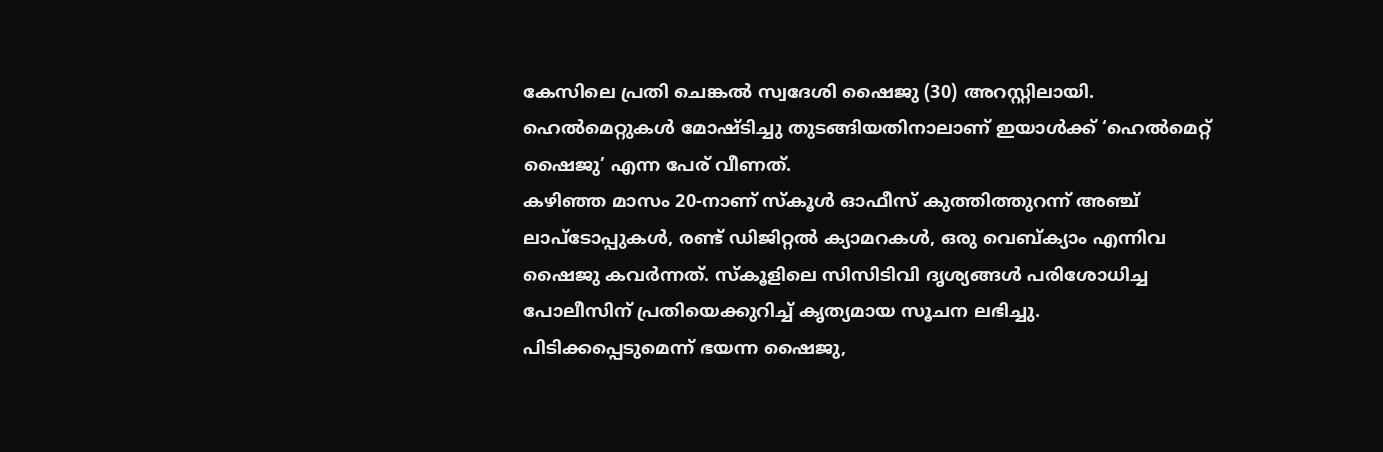കേസിലെ പ്രതി ചെങ്കൽ സ്വദേശി ഷൈജു (30) അറസ്റ്റിലായി. ഹെൽമെറ്റുകൾ മോഷ്ടിച്ചു തുടങ്ങിയതിനാലാണ് ഇയാൾക്ക് ‘ഹെൽമെറ്റ് ഷൈജു’ എന്ന പേര് വീണത്.
കഴിഞ്ഞ മാസം 20-നാണ് സ്കൂൾ ഓഫീസ് കുത്തിത്തുറന്ന് അഞ്ച് ലാപ്ടോപ്പുകൾ, രണ്ട് ഡിജിറ്റൽ ക്യാമറകൾ, ഒരു വെബ്ക്യാം എന്നിവ ഷൈജു കവർന്നത്. സ്കൂളിലെ സിസിടിവി ദൃശ്യങ്ങൾ പരിശോധിച്ച പോലീസിന് പ്രതിയെക്കുറിച്ച് കൃത്യമായ സൂചന ലഭിച്ചു. പിടിക്കപ്പെടുമെന്ന് ഭയന്ന ഷൈജു,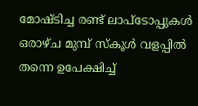മോഷ്ടിച്ച രണ്ട് ലാപ്ടോപ്പുകൾ ഒരാഴ്ച മുമ്പ് സ്കൂൾ വളപ്പിൽ തന്നെ ഉപേക്ഷിച്ച്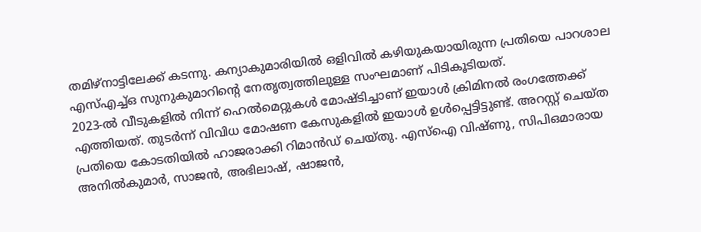തമിഴ്നാട്ടിലേക്ക് കടന്നു. കന്യാകുമാരിയിൽ ഒളിവിൽ കഴിയുകയായിരുന്ന പ്രതിയെ പാറശാല എസ്എച്ച്ഒ സുനുകുമാറിന്റെ നേതൃത്വത്തിലുള്ള സംഘമാണ് പിടികൂടിയത്.
2023-ൽ വീടുകളിൽ നിന്ന് ഹെൽമെറ്റുകൾ മോഷ്ടിച്ചാണ് ഇയാൾ ക്രിമിനൽ രംഗത്തേക്ക് എത്തിയത്. തുടർന്ന് വിവിധ മോഷണ കേസുകളിൽ ഇയാൾ ഉൾപ്പെട്ടിട്ടുണ്ട്. അറസ്റ്റ് ചെയ്ത പ്രതിയെ കോടതിയിൽ ഹാജരാക്കി റിമാൻഡ് ചെയ്തു. എസ്ഐ വിഷ്ണു, സിപിഒമാരായ അനിൽകുമാർ, സാജൻ, അഭിലാഷ്, ഷാജൻ,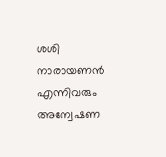ശശി നാരായണൻ എന്നിവരും അന്വേഷണ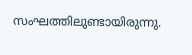സംഘത്തിലുണ്ടായിരുന്നു.